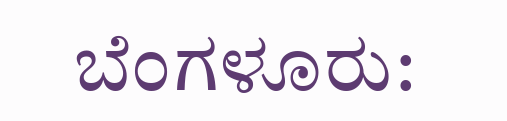ಬೆಂಗಳೂರು: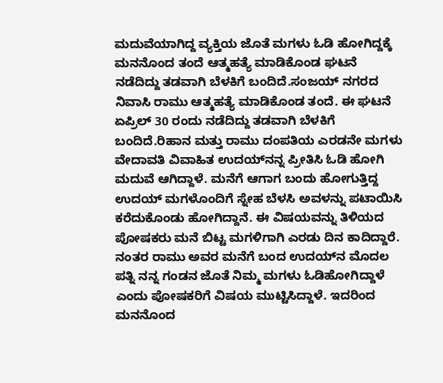ಮದುವೆಯಾಗಿದ್ದ ವ್ಯಕ್ತಿಯ ಜೊತೆ ಮಗಳು ಓಡಿ ಹೋಗಿದ್ದಕ್ಕೆ ಮನನೊಂದ ತಂದೆ ಆತ್ಮಹತ್ಯೆ ಮಾಡಿಕೊಂಡ ಘಟನೆ ನಡೆದಿದ್ದು ತಡವಾಗಿ ಬೆಳಕಿಗೆ ಬಂದಿದೆ.ಸಂಜಯ್ ನಗರದ ನಿವಾಸಿ ರಾಮು ಆತ್ಮಹತ್ಯೆ ಮಾಡಿಕೊಂಡ ತಂದೆ. ಈ ಘಟನೆ ಏಪ್ರಿಲ್ 30 ರಂದು ನಡೆದಿದ್ದು ತಡವಾಗಿ ಬೆಳಕಿಗೆ ಬಂದಿದೆ.ರಿಹಾನ ಮತ್ತು ರಾಮು ದಂಪತಿಯ ಎರಡನೇ ಮಗಳು ವೇದಾವತಿ ವಿವಾಹಿತ ಉದಯ್‍ನನ್ನ ಪ್ರೀತಿಸಿ ಓಡಿ ಹೋಗಿ ಮದುವೆ ಆಗಿದ್ದಾಳೆ. ಮನೆಗೆ ಆಗಾಗ ಬಂದು ಹೋಗುತ್ತಿದ್ದ ಉದಯ್ ಮಗಳೊಂದಿಗೆ ಸ್ನೇಹ ಬೆಳಸಿ ಅವಳನ್ನು ಪಟಾಯಿಸಿ ಕರೆದುಕೊಂಡು ಹೋಗಿದ್ದಾನೆ. ಈ ವಿಷಯವನ್ನು ತಿಳಿಯದ ಪೋಷಕರು ಮನೆ ಬಿಟ್ಟ ಮಗಳಿಗಾಗಿ ಎರಡು ದಿನ ಕಾದಿದ್ದಾರೆ. ನಂತರ ರಾಮು ಅವರ ಮನೆಗೆ ಬಂದ ಉದಯ್‍ನ ಮೊದಲ ಪತ್ನಿ ನನ್ನ ಗಂಡನ ಜೊತೆ ನಿಮ್ಮ ಮಗಳು ಓಡಿಹೋಗಿದ್ದಾಳೆ ಎಂದು ಪೋಷಕರಿಗೆ ವಿಷಯ ಮುಟ್ಟಿಸಿದ್ದಾಳೆ. ಇದರಿಂದ ಮನನೊಂದ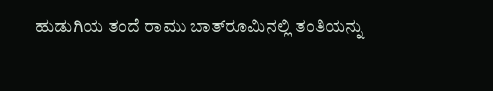ಹುಡುಗಿಯ ತಂದೆ ರಾಮು ಬಾತ್‍ರೂಮಿನಲ್ಲಿ ತಂತಿಯನ್ನು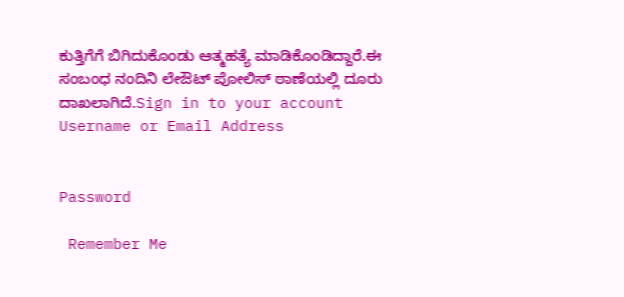ಕುತ್ತಿಗೆಗೆ ಬಿಗಿದುಕೊಂಡು ಆತ್ಮಹತ್ಯೆ ಮಾಡಿಕೊಂಡಿದ್ದಾರೆ.ಈ ಸಂಬಂಧ ನಂದಿನಿ ಲೇಔಟ್ ಪೋಲಿಸ್ ಠಾಣೆಯಲ್ಲಿ ದೂರು ದಾಖಲಾಗಿದೆ.Sign in to your account
Username or Email Address


Password

 Remember Me